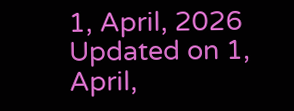1, April, 2026
Updated on 1, April,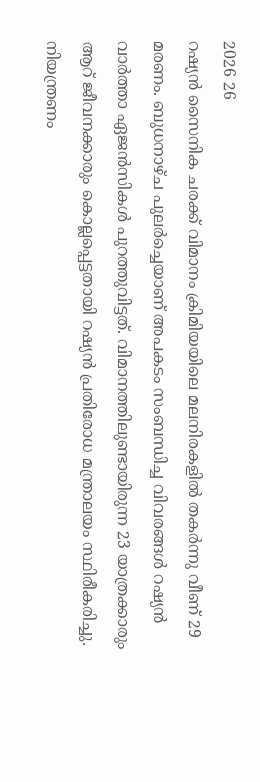2026 26
റഷ്യൻ സൈനിക ചരക്ക് വിമാനം ക്രിമിയയിലെ മലനിരകളിൽ തകർന്നു വീണ് 29 മരണം. ബുധനാഴ്ച പുലർച്ചെയാണ് അപകടം സംബന്ധിച്ച വിവരങ്ങൾ റഷ്യൻ വാർത്താ ഏജൻസികൾ പുറത്തുവിട്ടത്. വിമാനത്തിലുണ്ടായിരുന്ന 23 യാത്രക്കാരും ആറ് ജീവനക്കാരും കൊല്ലപ്പെട്ടതായി റഷ്യൻ പ്രതിരോധ മന്ത്രാലയം സ്ഥിരീകരിച്ചു.
നിയന്ത്രണം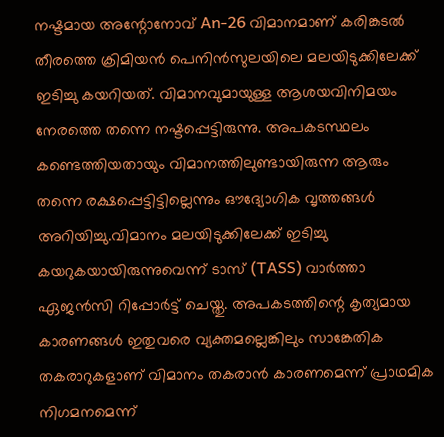നഷ്ടമായ അന്റോനോവ് An-26 വിമാനമാണ് കരിങ്കടൽ തീരത്തെ ക്രിമിയൻ പെനിൻസുലയിലെ മലയിടുക്കിലേക്ക് ഇടിച്ചു കയറിയത്. വിമാനവുമായുള്ള ആശയവിനിമയം നേരത്തെ തന്നെ നഷ്ടപ്പെട്ടിരുന്നു. അപകടസ്ഥലം കണ്ടെത്തിയതായും വിമാനത്തിലുണ്ടായിരുന്ന ആരും തന്നെ രക്ഷപ്പെട്ടിട്ടില്ലെന്നും ഔദ്യോഗിക വൃത്തങ്ങൾ അറിയിച്ചു.വിമാനം മലയിടുക്കിലേക്ക് ഇടിച്ചു കയറുകയായിരുന്നുവെന്ന് ടാസ് (TASS) വാർത്താ ഏജൻസി റിപ്പോർട്ട് ചെയ്തു. അപകടത്തിന്റെ കൃത്യമായ കാരണങ്ങൾ ഇതുവരെ വ്യക്തമല്ലെങ്കിലും സാങ്കേതിക തകരാറുകളാണ് വിമാനം തകരാൻ കാരണമെന്ന് പ്രാഥമിക നിഗമനമെന്ന്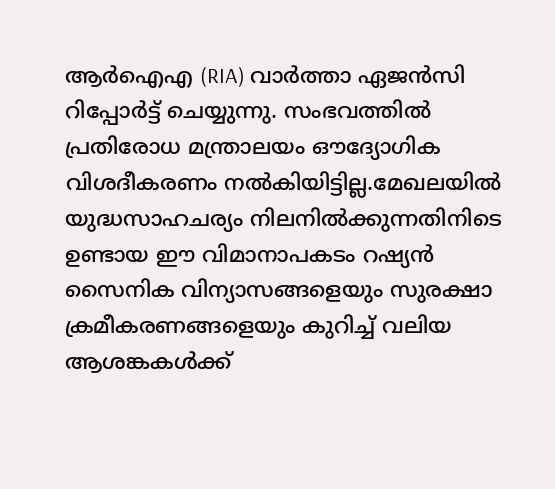ആർഐഎ (RIA) വാർത്താ ഏജൻസി റിപ്പോർട്ട് ചെയ്യുന്നു. സംഭവത്തിൽ പ്രതിരോധ മന്ത്രാലയം ഔദ്യോഗിക വിശദീകരണം നൽകിയിട്ടില്ല.മേഖലയിൽ യുദ്ധസാഹചര്യം നിലനിൽക്കുന്നതിനിടെ ഉണ്ടായ ഈ വിമാനാപകടം റഷ്യൻ സൈനിക വിന്യാസങ്ങളെയും സുരക്ഷാ ക്രമീകരണങ്ങളെയും കുറിച്ച് വലിയ ആശങ്കകൾക്ക്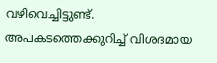വഴിവെച്ചിട്ടുണ്ട്. അപകടത്തെക്കുറിച്ച് വിശദമായ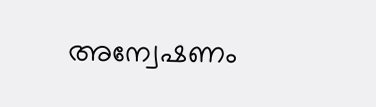അന്വേഷണം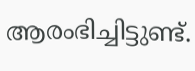ആരംഭിച്ചിട്ടുണ്ട്.